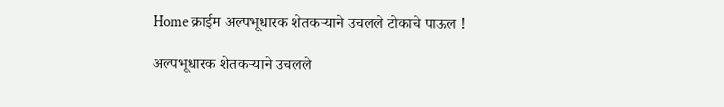Home क्राईम अल्पभूधारक शेतकऱ्याने उचलले टोकाचे पाऊल !

अल्पभूधारक शेतकऱ्याने उचलले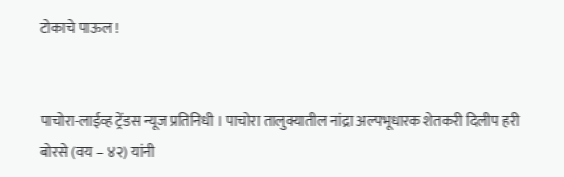टोकाचे पाऊल !


पाचोरा-लाईव्‍ह ट्रेंडस न्यूज प्रतिनिधी । पाचोरा तालुक्यातील नांद्रा अल्पभूधारक शेतकरी दिलीप हरी बोरसे (वय – ४२) यांनी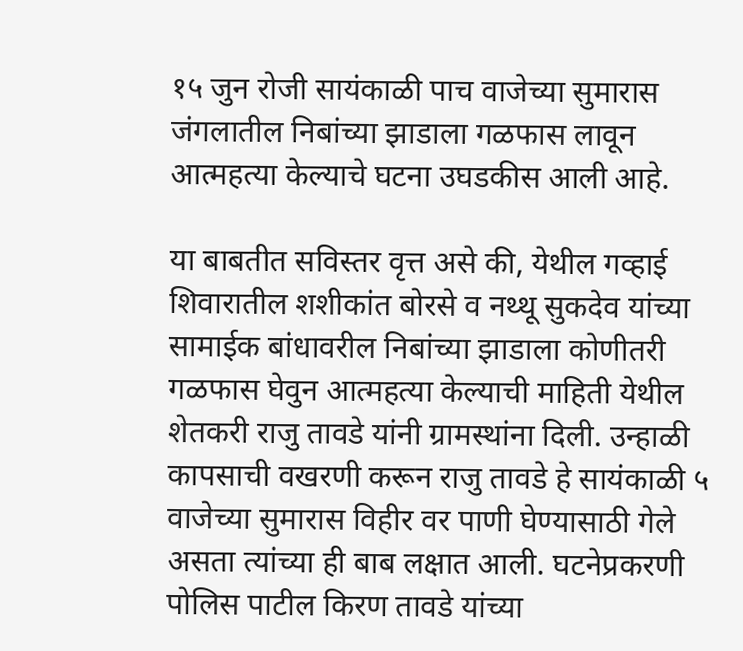१५ जुन रोजी सायंकाळी पाच वाजेच्या सुमारास जंगलातील निबांच्या झाडाला गळफास लावून आत्महत्या केल्याचे घटना उघडकीस आली आहे.

या बाबतीत सविस्तर वृत्त असे की, येथील गव्हाई शिवारातील शशीकांत बोरसे व नथ्थू सुकदेव यांच्या सामाईक बांधावरील निबांच्या झाडाला कोणीतरी गळफास घेवुन आत्महत्या केल्याची माहिती येथील शेतकरी राजु तावडे यांनी ग्रामस्थांना दिली. उन्हाळी कापसाची वखरणी करून राजु तावडे हे सायंकाळी ५ वाजेच्या सुमारास विहीर वर पाणी घेण्यासाठी गेले असता त्यांच्या ही बाब लक्षात आली. घटनेप्रकरणी पोलिस पाटील किरण तावडे यांच्या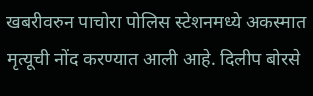खबरीवरुन पाचोरा पोलिस स्टेशनमध्ये अकस्मात मृत्यूची नोंद करण्यात आली आहे. दिलीप बोरसे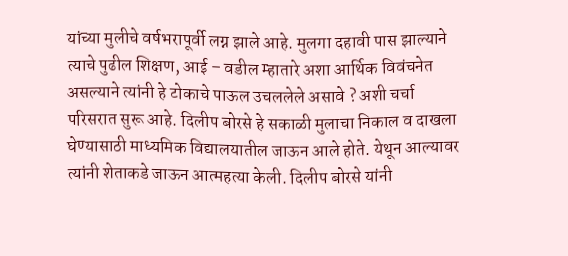यांच्या मुलीचे वर्षभरापूर्वी लग्न झाले आहे. मुलगा दहावी पास झाल्याने त्याचे पुढील शिक्षण, आई – वडील म्हातारे अशा आर्थिक विवंचनेत असल्याने त्यांनी हे टोकाचे पाऊल उचललेले असावे ? अशी चर्चा परिसरात सुरू आहे. दिलीप बोरसे हे सकाळी मुलाचा निकाल व दाखला घेण्यासाठी माध्यमिक विद्यालयातील जाऊन आले होते. येथून आल्यावर त्यांनी शेताकडे जाऊन आत्महत्या केली. दिलीप बोरसे यांनी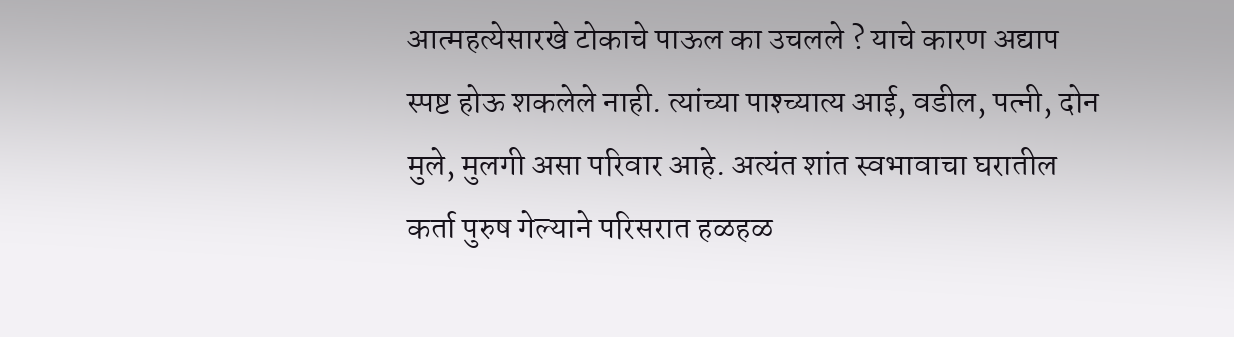आत्महत्येसारखे टोकाचे पाऊल का उचलले ? याचे कारण अद्याप स्पष्ट होऊ शकलेले नाही. त्यांच्या पाश्च्यात्य आई, वडील, पत्नी, दोन मुले, मुलगी असा परिवार आहे. अत्यंत शांत स्वभावाचा घरातील कर्ता पुरुष गेल्याने परिसरात हळहळ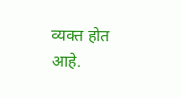व्यक्त होत आहे.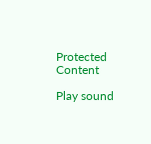Protected Content

Play sound